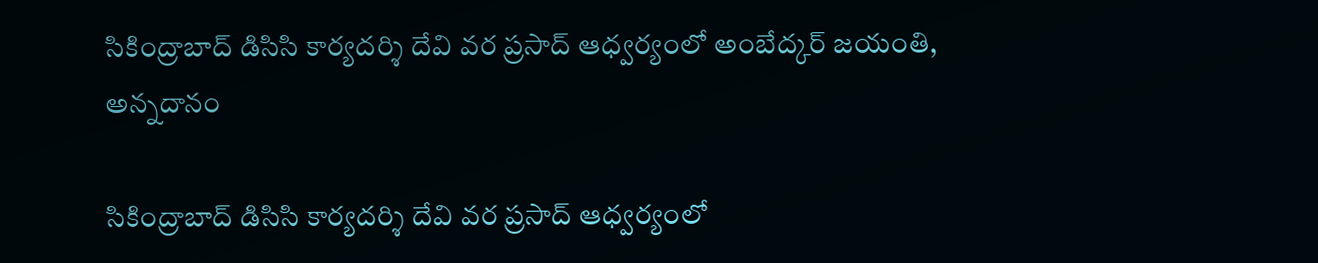సికింద్రాబాద్ డిసిసి కార్య‌ద‌ర్శి దేవి వ‌ర ప్ర‌సాద్ ఆధ్వ‌ర్యంలో అంబేద్క‌ర్ జ‌యంతి, అన్న‌దానం

సికింద్రాబాద్ డిసిసి కార్య‌ద‌ర్శి దేవి వ‌ర ప్ర‌సాద్ ఆధ్వ‌ర్యంలో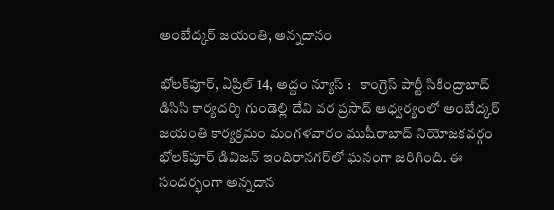అంబేద్క‌ర్ జ‌యంతి, అన్న‌దానం

భోల‌క్‌పూర్, ఏప్రిల్ 14, అద్దం న్యూస్ :   కాంగ్రెస్ పార్టీ సికింద్రాబాద్ డిసిసి కార్య‌ద‌ర్శి గుండెల్లి దేవి వ‌ర ప్ర‌సాద్ ఆధ్వ‌ర్యంలో అంబేద్క‌ర్ జ‌యంతి కార్య‌క్ర‌మం మంగ‌ళ‌వారం ముషీరాబాద్ నియోజ‌క‌వ‌ర్గం భోల‌క్‌పూర్ డివిజ‌న్ ఇందిరాన‌గ‌ర్‌లో ఘ‌నంగా జ‌రిగింది. ఈ సంద‌ర్భంగా అన్న‌దాన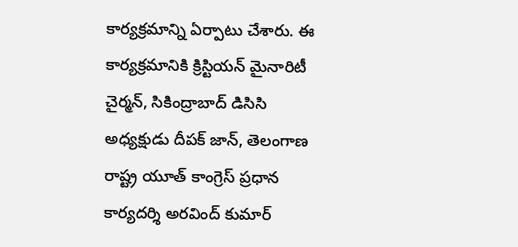కార్య‌క్ర‌మాన్ని ఏర్పాటు చేశారు. ఈ కార్య‌క్రమానికి క్రిస్టియన్ మైనారిటీ చైర్మన్, సికింద్రాబాద్ డిసిసి అధ్య‌క్షుడు దీపక్ జాన్, తెలంగాణ రాష్ట్ర యూత్ కాంగ్రెస్ ప్ర‌ధాన కార్య‌ద‌ర్శి అరవింద్ కుమార్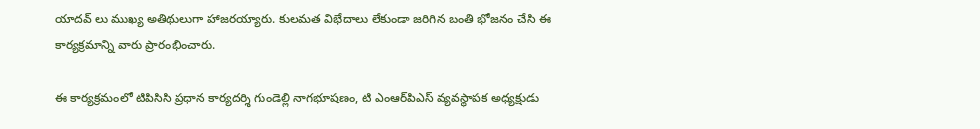యాదవ్ లు ముఖ్య అతిథులుగా హాజ‌ర‌య్యారు. కులమత విభేదాలు లేకుండా జ‌రిగిన బంతి భోజనం చేసి ఈ కార్యక్రమాన్ని వారు ప్రారంభించారు.

ఈ కార్యక్రమంలో టిపిసిసి ప్ర‌ధాన కార్య‌ద‌ర్శి గుండెల్లి నాగభూషణం, టి ఎంఆర్‌పిఎస్ వ్య‌వ‌స్థాప‌క అధ్య‌క్షుడు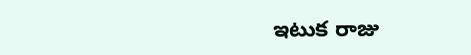ఇటుక రాజు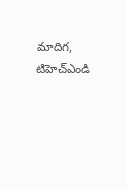మాదిగ‌, టిహెచ్ఎండి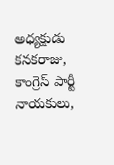అధ్య‌క్షుడు క‌న‌క‌రాజు, కాంగ్రెస్ పార్టీ నాయ‌కులు,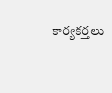కార్య‌క‌ర్త‌లు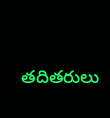త‌దిత‌రులు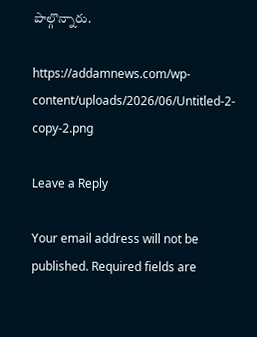పాల్గొన్నారు.

https://addamnews.com/wp-content/uploads/2026/06/Untitled-2-copy-2.png

Leave a Reply

Your email address will not be published. Required fields are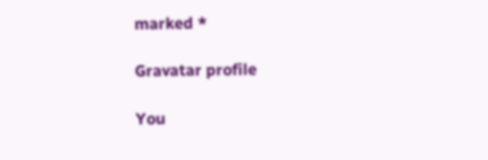marked *

Gravatar profile

You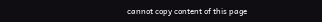cannot copy content of this page